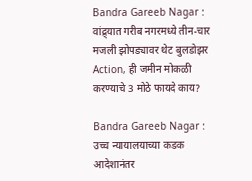Bandra Gareeb Nagar : वांद्र्यात गरीब नगरमध्ये तीन-चार मजली झोपड्यावर थेट बुलडोझर Action, ही जमीन मोकळी करण्याचे 3 मोठे फायदे काय?

Bandra Gareeb Nagar : उच्च न्यायालयाच्या कडक आदेशानंतर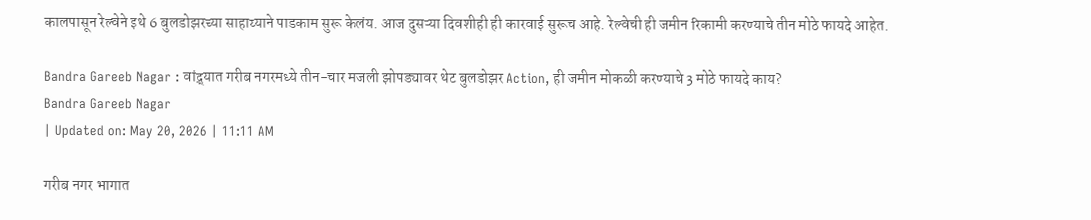कालपासून रेल्वेने इथे 6 बुलडोझरच्या साहाय्याने पाडकाम सुरू केलंय. आज दुसऱ्या दिवशीही ही कारवाई सुरूच आहे. रेल्वेची ही जमीन रिकामी करण्याचे तीन मोठे फायदे आहेत.

Bandra Gareeb Nagar : वांद्र्यात गरीब नगरमध्ये तीन-चार मजली झोपड्यावर थेट बुलडोझर Action, ही जमीन मोकळी करण्याचे 3 मोठे फायदे काय?
Bandra Gareeb Nagar
| Updated on: May 20, 2026 | 11:11 AM

गरीब नगर भागात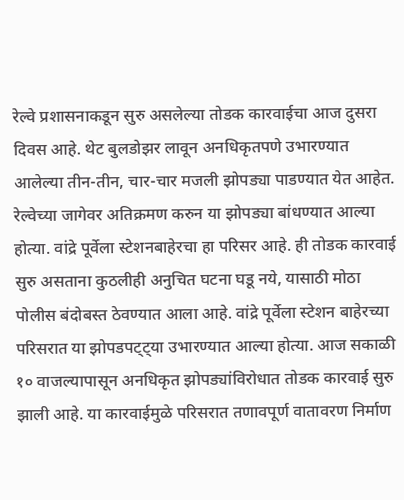रेल्वे प्रशासनाकडून सुरु असलेल्या तोडक कारवाईचा आज दुसरा दिवस आहे. थेट बुलडोझर लावून अनधिकृतपणे उभारण्यात आलेल्या तीन-तीन, चार-चार मजली झोपड्या पाडण्यात येत आहेत. रेल्वेच्या जागेवर अतिक्रमण करुन या झोपड्या बांधण्यात आल्या होत्या. वांद्रे पूर्वेला स्टेशनबाहेरचा हा परिसर आहे. ही तोडक कारवाई सुरु असताना कुठलीही अनुचित घटना घडू नये, यासाठी मोठा पोलीस बंदोबस्त ठेवण्यात आला आहे. वांद्रे पूर्वेला स्टेशन बाहेरच्या परिसरात या झोपडपट्ट्या उभारण्यात आल्या होत्या. आज सकाळी १० वाजल्यापासून अनधिकृत झोपड्यांविरोधात तोडक कारवाई सुरु झाली आहे. या कारवाईमुळे परिसरात तणावपूर्ण वातावरण निर्माण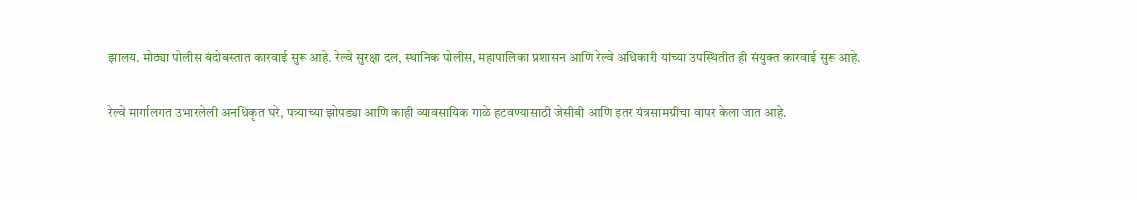झालय. मोठ्या पोलीस बंदोबस्तात कारवाई सुरू आहे. रेल्वे सुरक्षा दल, स्थानिक पोलीस, महापालिका प्रशासन आणि रेल्वे अधिकारी यांच्या उपस्थितीत ही संयुक्त कारवाई सुरू आहे.

रेल्वे मार्गालगत उभारलेली अनधिकृत घरे, पत्र्याच्या झोपड्या आणि काही व्यावसायिक गाळे हटवण्यासाठी जेसीबी आणि इतर यंत्रसामग्रीचा वापर केला जात आहे.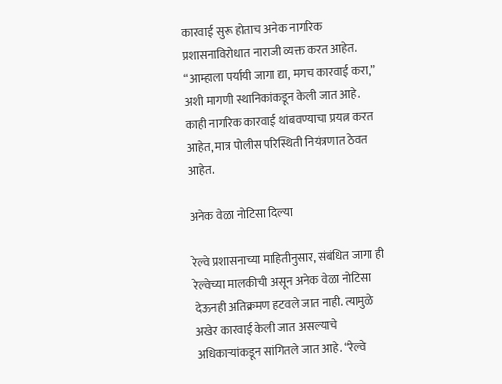कारवाई सुरू होताच अनेक नागरिक प्रशासनाविरोधात नाराजी व्यक्त करत आहेत. “आम्हाला पर्यायी जागा द्या, मगच कारवाई करा,” अशी मागणी स्थानिकांकडून केली जात आहे. काही नागरिक कारवाई थांबवण्याचा प्रयत्न करत आहेत, मात्र पोलीस परिस्थिती नियंत्रणात ठेवत आहेत.

अनेक वेळा नोटिसा दिल्या

रेल्वे प्रशासनाच्या माहितीनुसार, संबंधित जागा ही रेल्वेच्या मालकीची असून अनेक वेळा नोटिसा देऊनही अतिक्रमण हटवले जात नाही. त्यामुळे अखेर कारवाई केली जात असल्याचे अधिकाऱ्यांकडून सांगितले जात आहे. “रेल्वे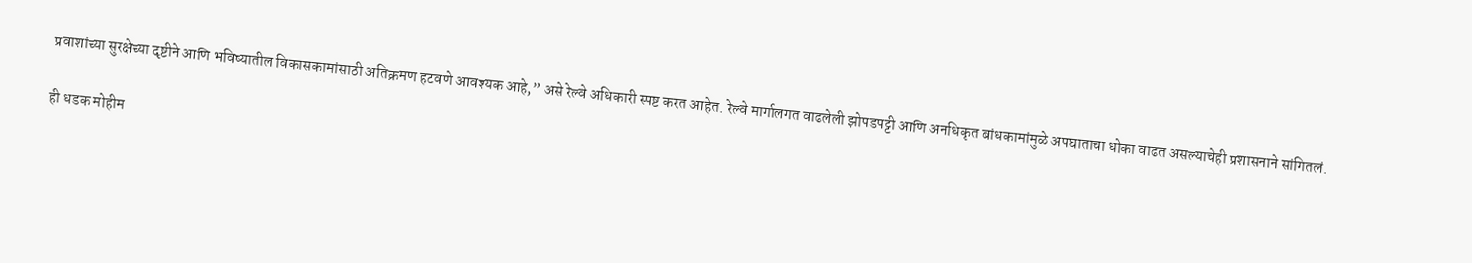प्रवाशांच्या सुरक्षेच्या दृष्टीने आणि भविष्यातील विकासकामांसाठी अतिक्रमण हटवणे आवश्यक आहे,” असे रेल्वे अधिकारी स्पष्ट करत आहेत. रेल्वे मार्गालगत वाढलेली झोपडपट्टी आणि अनधिकृत बांधकामांमुळे अपघाताचा धोका वाढत असल्याचेही प्रशासनाने सांगितलं.

ही धडक मोहीम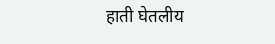हाती घेतलीय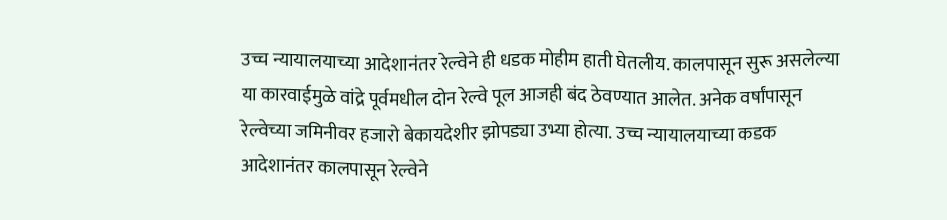उच्च न्यायालयाच्या आदेशानंतर रेल्वेने ही धडक मोहीम हाती घेतलीय. कालपासून सुरू असलेल्या या कारवाईमुळे वांद्रे पूर्वमधील दोन रेल्वे पूल आजही बंद ठेवण्यात आलेत. अनेक वर्षांपासून रेल्वेच्या जमिनीवर हजारो बेकायदेशीर झोपड्या उभ्या होत्या. उच्च न्यायालयाच्या कडक आदेशानंतर कालपासून रेल्वेने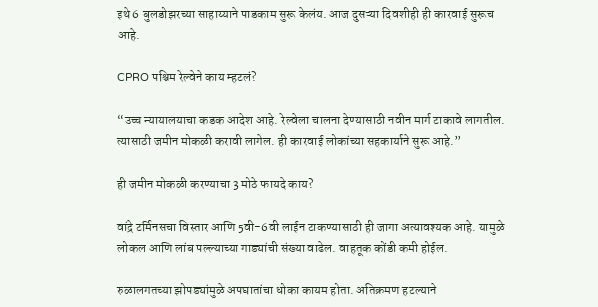इथे 6 बुलडोझरच्या साहाय्याने पाडकाम सुरू केलंय. आज दुसऱ्या दिवशीही ही कारवाई सुरूच आहे.

CPRO पश्चिम रेल्वेने काय म्हटलं?

“उच्च न्यायालयाचा कडक आदेश आहे. रेल्वेला चालना देण्यासाठी नवीन मार्ग टाकावे लागतील. त्यासाठी जमीन मोकळी करावी लागेल. ही कारवाई लोकांच्या सहकार्याने सुरू आहे.”

ही जमीन मोकळी करण्याचा 3 मोठे फायदे काय?

वांद्रे टर्मिनसचा विस्तार आणि 5वी-6वी लाईन टाकण्यासाठी ही जागा अत्यावश्यक आहे. यामुळे लोकल आणि लांब पल्ल्याच्या गाड्यांची संख्या वाढेल. वाहतूक कोंडी कमी होईल.

रुळालगतच्या झोपड्यांमुळे अपघातांचा धोका कायम होता. अतिक्रमण हटल्याने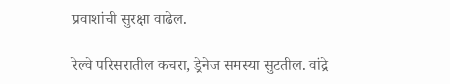प्रवाशांची सुरक्षा वाढेल.

रेल्वे परिसरातील कचरा, ड्रेनेज समस्या सुटतील. वांद्रे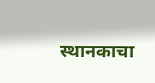स्थानकाचा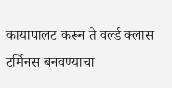कायापालट करून ते वर्ल्ड क्लास टर्मिनस बनवण्याचा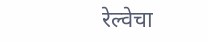रेल्वेचा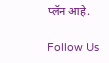प्लॅन आहे.

Follow Us